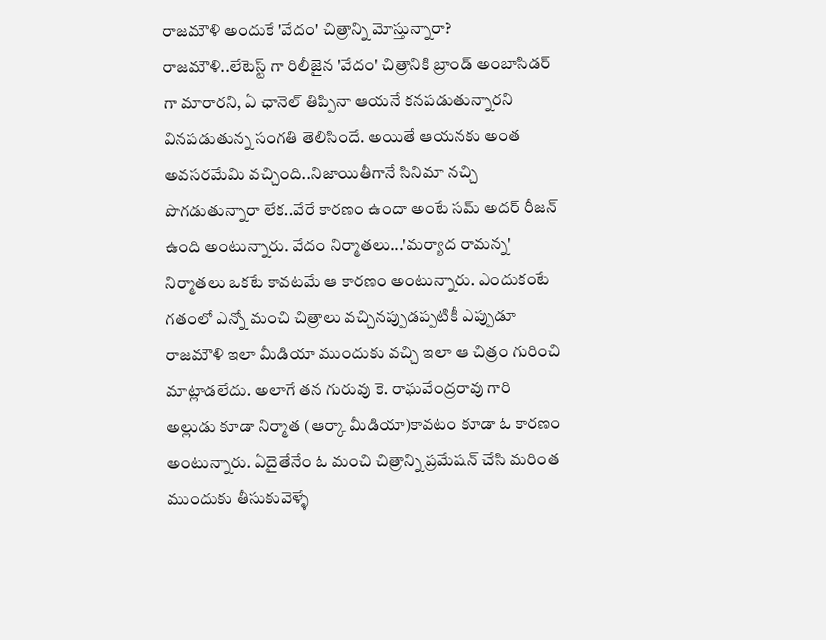రాజమౌళి అందుకే 'వేదం' చిత్రాన్ని మోస్తున్నారా?
రాజమౌళి..లేటెస్ట్ గా రిలీజైన 'వేదం' చిత్రానికి బ్రాండ్ అంబాసిడర్ గా మారారని, ఏ ఛానెల్ తిప్పినా ఆయనే కనపడుతున్నారని వినపడుతున్న సంగతి తెలిసిందే. అయితే ఆయనకు అంత అవసరమేమి వచ్చింది..నిజాయితీగానే సినిమా నచ్చి పొగడుతున్నారా లేక..వేరే కారణం ఉందా అంటే సమ్ అదర్ రీజన్ ఉంది అంటున్నారు. వేదం నిర్మాతలు...'మర్యాద రామన్న' నిర్మాతలు ఒకటే కావటమే ఆ కారణం అంటున్నారు. ఎందుకంటే గతంలో ఎన్నో మంచి చిత్రాలు వచ్చినప్పుడప్పటికీ ఎప్పుడూ రాజమౌళి ఇలా మీడియా ముందుకు వచ్చి ఇలా ఆ చిత్రం గురించి మాట్లాడలేదు. అలాగే తన గురువు కె. రాఘవేంద్రరావు గారి అల్లుడు కూడా నిర్మాత (ఆర్కా మీడియా)కావటం కూడా ఓ కారణం అంటున్నారు. ఏదైతేనేం ఓ మంచి చిత్రాన్ని ప్రమేషన్ చేసి మరింత ముందుకు తీసుకువెళ్ళే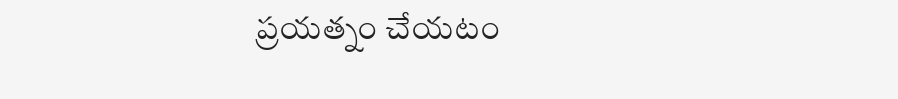ప్రయత్నం చేయటం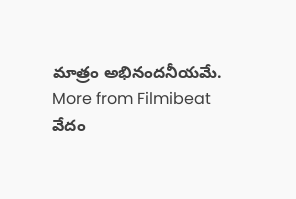మాత్రం అభినందనీయమే.
More from Filmibeat
వేదం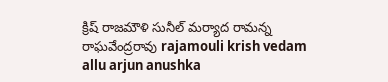క్రిష్ రాజమౌళి సునీల్ మర్యాద రామన్న రాఘవేంద్రరావు rajamouli krish vedam allu arjun anushka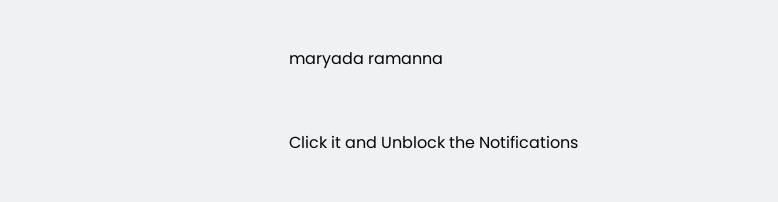maryada ramanna


Click it and Unblock the Notifications